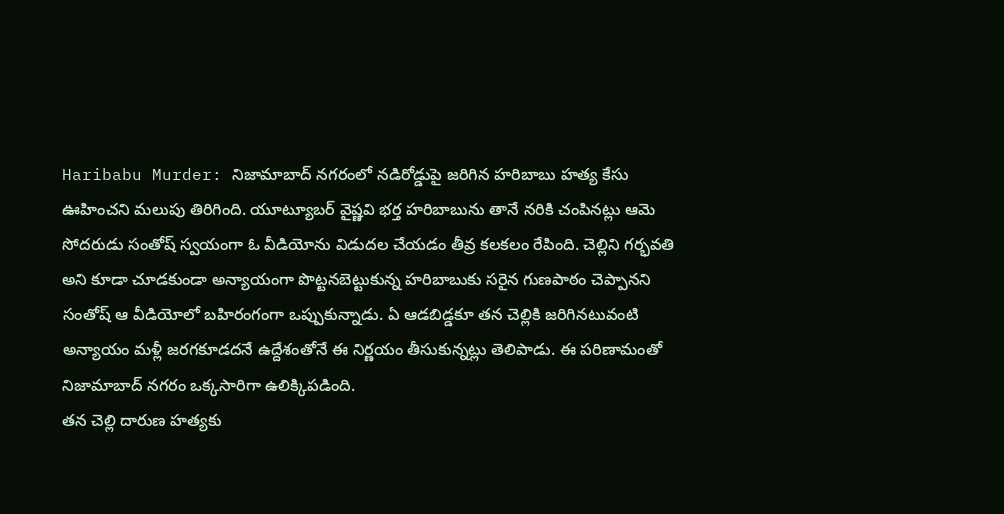Haribabu Murder: నిజామాబాద్ నగరంలో నడిరోడ్డుపై జరిగిన హరిబాబు హత్య కేసు ఊహించని మలుపు తిరిగింది. యూట్యూబర్ వైష్ణవి భర్త హరిబాబును తానే నరికి చంపినట్లు ఆమె సోదరుడు సంతోష్ స్వయంగా ఓ వీడియోను విడుదల చేయడం తీవ్ర కలకలం రేపింది. చెల్లిని గర్భవతి అని కూడా చూడకుండా అన్యాయంగా పొట్టనబెట్టుకున్న హరిబాబుకు సరైన గుణపాఠం చెప్పానని సంతోష్ ఆ వీడియోలో బహిరంగంగా ఒప్పుకున్నాడు. ఏ ఆడబిడ్డకూ తన చెల్లికి జరిగినటువంటి అన్యాయం మళ్లీ జరగకూడదనే ఉద్దేశంతోనే ఈ నిర్ణయం తీసుకున్నట్లు తెలిపాడు. ఈ పరిణామంతో నిజామాబాద్ నగరం ఒక్కసారిగా ఉలిక్కిపడింది.
తన చెల్లి దారుణ హత్యకు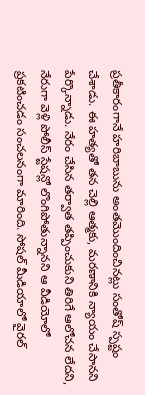ప్రతీకారంగానే హరిబాబును అంతమొందించినట్లు సంతోష్ స్పష్టం చేశాడు. ఈ హత్యతో తన చెల్లి ఆత్మకు, మరణానికి న్యాయం చేసానని పేర్కొన్నాడు. నేరం చేసిన తర్వాత తప్పించుకుని తిరిగే ఆలోచన లేదని, నేరుగా వెళ్లి పోలీస్ స్టేషన్లో లొంగిపోతున్నానని ఆ వీడియోలో ప్రకటించడం సంచలనంగా మారింది. సోషల్ మీడియాలో వైరల్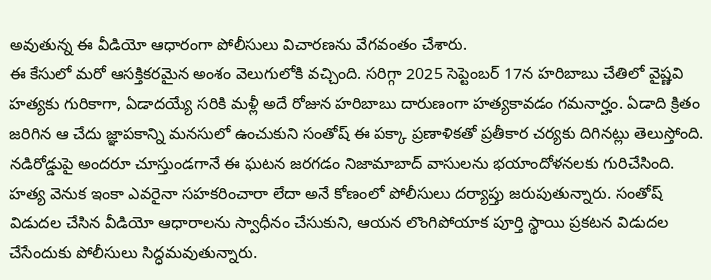అవుతున్న ఈ వీడియో ఆధారంగా పోలీసులు విచారణను వేగవంతం చేశారు.
ఈ కేసులో మరో ఆసక్తికరమైన అంశం వెలుగులోకి వచ్చింది. సరిగ్గా 2025 సెప్టెంబర్ 17న హరిబాబు చేతిలో వైష్ణవి హత్యకు గురికాగా, ఏడాదయ్యే సరికి మళ్లీ అదే రోజున హరిబాబు దారుణంగా హత్యకావడం గమనార్హం. ఏడాది క్రితం జరిగిన ఆ చేదు జ్ఞాపకాన్ని మనసులో ఉంచుకుని సంతోష్ ఈ పక్కా ప్రణాళికతో ప్రతీకార చర్యకు దిగినట్లు తెలుస్తోంది. నడిరోడ్డుపై అందరూ చూస్తుండగానే ఈ ఘటన జరగడం నిజామాబాద్ వాసులను భయాందోళనలకు గురిచేసింది.
హత్య వెనుక ఇంకా ఎవరైనా సహకరించారా లేదా అనే కోణంలో పోలీసులు దర్యాప్తు జరుపుతున్నారు. సంతోష్ విడుదల చేసిన వీడియో ఆధారాలను స్వాధీనం చేసుకుని, ఆయన లొంగిపోయాక పూర్తి స్థాయి ప్రకటన విడుదల చేసేందుకు పోలీసులు సిద్ధమవుతున్నారు.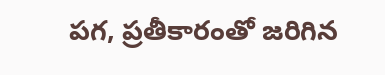పగ, ప్రతీకారంతో జరిగిన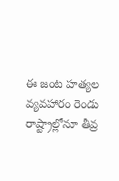ఈ జంట హత్యల వ్యవహారం రెండు రాష్ట్రాల్లోనూ తీవ్ర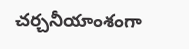చర్చనీయాంశంగా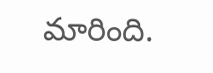మారింది.